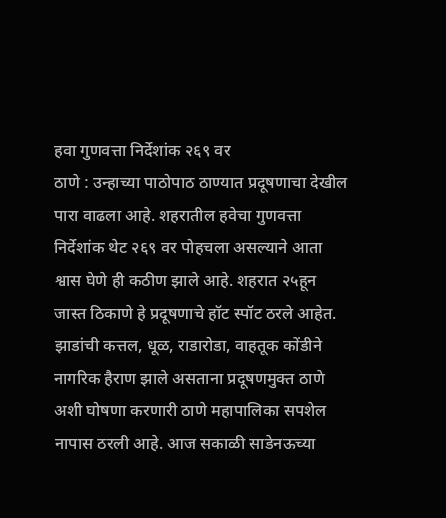हवा गुणवत्ता निर्देशांक २६९ वर
ठाणे : उन्हाच्या पाठोपाठ ठाण्यात प्रदूषणाचा देखील पारा वाढला आहे. शहरातील हवेचा गुणवत्ता निर्देशांक थेट २६९ वर पोहचला असल्याने आता श्वास घेणे ही कठीण झाले आहे. शहरात २५हून जास्त ठिकाणे हे प्रदूषणाचे हॉट स्पॉट ठरले आहेत.
झाडांची कत्तल, धूळ, राडारोडा, वाहतूक कोंडीने नागरिक हैराण झाले असताना प्रदूषणमुक्त ठाणे अशी घोषणा करणारी ठाणे महापालिका सपशेल नापास ठरली आहे. आज सकाळी साडेनऊच्या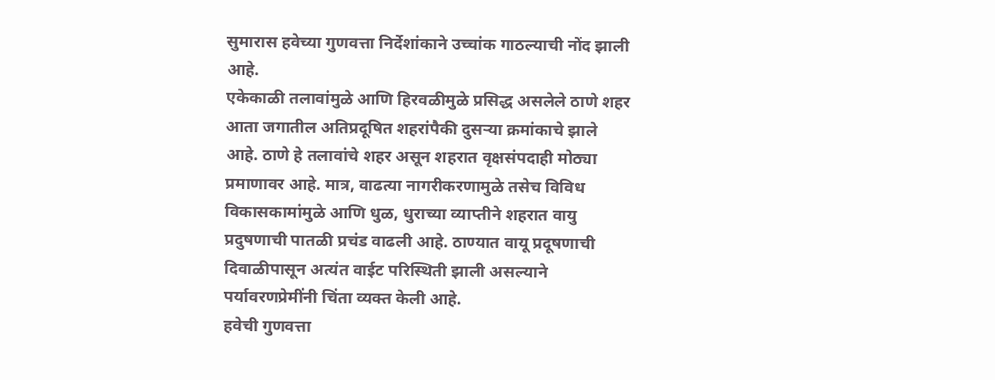सुमारास हवेच्या गुणवत्ता निर्देशांकाने उच्चांक गाठल्याची नोंद झाली आहे.
एकेकाळी तलावांमुळे आणि हिरवळीमुळे प्रसिद्ध असलेले ठाणे शहर आता जगातील अतिप्रदूषित शहरांपैकी दुसऱ्या क्रमांकाचे झाले आहे. ठाणे हे तलावांचे शहर असून शहरात वृक्षसंपदाही मोठ्या प्रमाणावर आहे. मात्र, वाढत्या नागरीकरणामुळे तसेच विविध विकासकामांमुळे आणि धुळ, धुराच्या व्याप्तीने शहरात वायु प्रदुषणाची पातळी प्रचंड वाढली आहे. ठाण्यात वायू प्रदूषणाची दिवाळीपासून अत्यंत वाईट परिस्थिती झाली असल्याने पर्यावरणप्रेमींनी चिंता व्यक्त केली आहे.
हवेची गुणवत्ता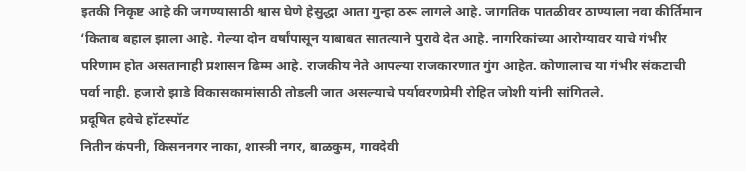इतकी निकृष्ट आहे की जगण्यासाठी श्वास घेणे हेसुद्धा आता गुन्हा ठरू लागले आहे. जागतिक पातळीवर ठाण्याला नवा कीर्तिमान ‘किताब बहाल झाला आहे. गेल्या दोन वर्षांपासून याबाबत सातत्याने पुरावे देत आहे. नागरिकांच्या आरोग्यावर याचे गंभीर परिणाम होत असतानाही प्रशासन ढिम्म आहे. राजकीय नेते आपल्या राजकारणात गुंग आहेत. कोणालाच या गंभीर संकटाची पर्वा नाही. हजारो झाडे विकासकामांसाठी तोडली जात असल्याचे पर्यावरणप्रेमी रोहित जोशी यांनी सांगितले.
प्रदूषित हवेचे हॉटस्पॉट
नितीन कंपनी, किसननगर नाका, शास्त्री नगर, बाळकुम, गावदेवी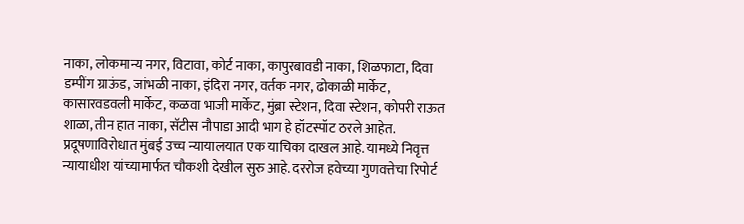नाका, लोकमान्य नगर, विटावा, कोर्ट नाका, कापुरबावडी नाका, शिळफाटा, दिवा डम्पींग ग्राऊंड, जांभळी नाका, इंदिरा नगर, वर्तक नगर, ढोकाळी मार्केट, कासारवडवली मार्केट, कळवा भाजी मार्केट, मुंब्रा स्टेशन, दिवा स्टेशन, कोपरी राऊत शाळा, तीन हात नाका, सॅटीस नौपाडा आदी भाग हे हॉटस्पॉट ठरले आहेत.
प्रदूषणाविरोधात मुंबई उच्च न्यायालयात एक याचिका दाखल आहे. यामध्ये निवृत्त न्यायाधीश यांच्यामार्फत चौकशी देखील सुरु आहे. दररोज हवेच्या गुणवत्तेचा रिपोर्ट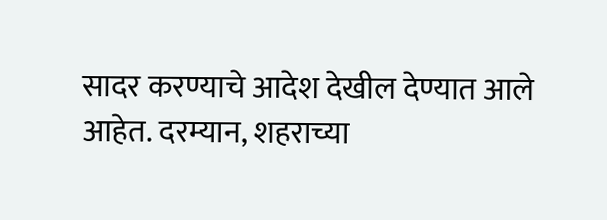सादर करण्याचे आदेश देखील देण्यात आले आहेत. दरम्यान, शहराच्या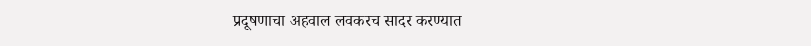प्रदूषणाचा अहवाल लवकरच सादर करण्यात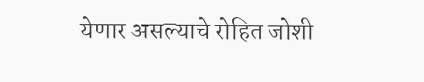येणार असल्याचे रोहित जोशी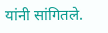यांनी सांगितले.